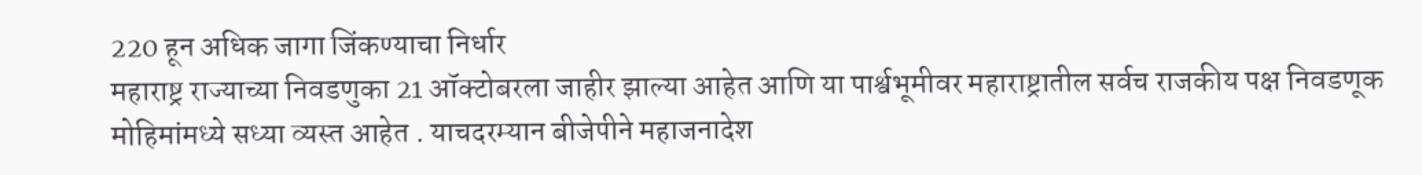220 हून अधिक जागा जिंकण्याचा निर्धार
महाराष्ट्र राज्याच्या निवडणुका 21 ऑक्टोबरला जाहीर झाल्या आहेत आणि या पार्श्वभूमीवर महाराष्ट्रातील सर्वच राजकीय पक्ष निवडणूक मोहिमांमध्ये सध्या व्यस्त आहेत . याचदरम्यान बीजेपीने महाजनादेश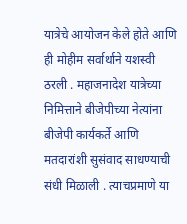यात्रेचे आयोजन केले होते आणि ही मोहीम सर्वार्थाने यशस्वी ठरली . महाजनादेश यात्रेच्या निमित्ताने बीजेपीच्या नेत्यांना बीजेपी कार्यकर्ते आणि मतदारांशी सुसंवाद साधण्याची संधी मिळाली . त्याचप्रमाणे या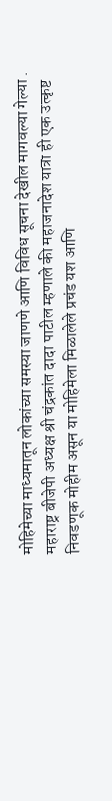मोहिमेच्या माध्यमातून लोकांच्या समस्या जाणणे आणि विविध सूचना देखील मागवल्या गेल्या . महाराष्ट्र बीजेपी अध्यक्ष श्री चंद्रकांत दादा पाटील म्हणाले की महाजनादेश यात्रा ही एक उत्कृष्ट निवडणूक मोहीम असून या मोहिमेला मिळालेले प्रचंड यश आणि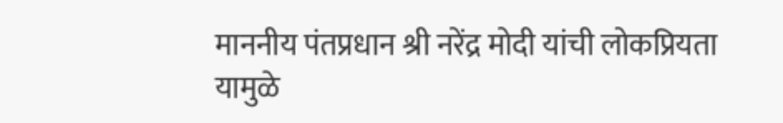माननीय पंतप्रधान श्री नरेंद्र मोदी यांची लोकप्रियता यामुळे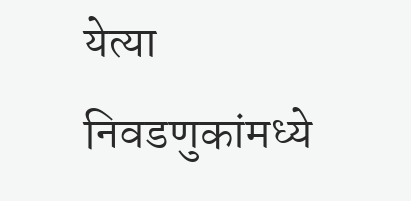येत्या निवडणुकांमध्ये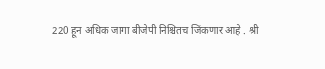220 हून अधिक जागा बीजेपी निश्चितच जिंकणार आहे . श्री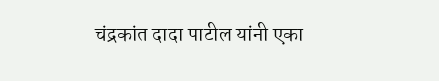चंद्रकांत दादा पाटील यांनी एका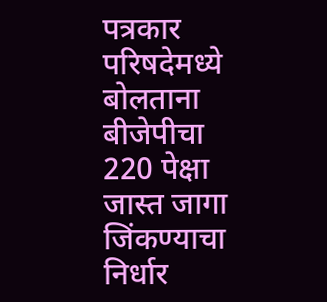पत्रकार परिषदेमध्ये बोलताना बीजेपीचा 220 पेक्षा जास्त जागा जिंकण्याचा निर्धार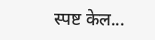स्पष्ट केल...